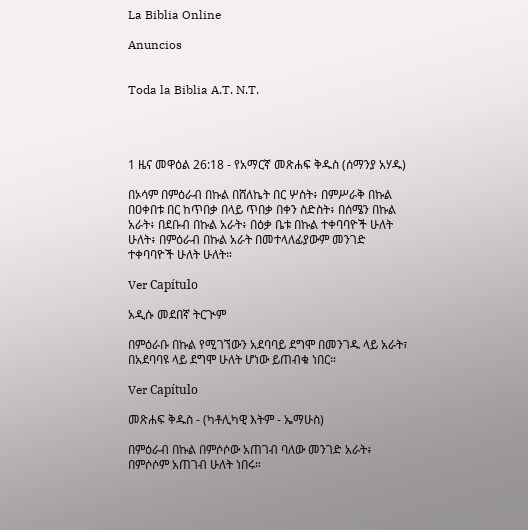La Biblia Online

Anuncios


Toda la Biblia A.T. N.T.




1 ዜና መዋዕል 26:18 - የአማርኛ መጽሐፍ ቅዱስ (ሰማንያ አሃዱ)

በኦሳም በምዕራብ በኩል በሸለኬት በር ሦስት፥ በምሥራቅ በኩል በዐቀበቱ በር ከጥበቃ በላይ ጥበቃ በቀን ስድስት፥ በሰሜን በኩል አራት፥ በደቡብ በኩል አራት፥ በዕቃ ቤቱ በኩል ተቀባባዮች ሁለት ሁለት፥ በምዕራብ በኩል አራት በመተላለፊያውም መንገድ ተቀባባዮች ሁለት ሁለት።

Ver Capítulo

አዲሱ መደበኛ ትርጒም

በምዕራቡ በኩል የሚገኘውን አደባባይ ደግሞ በመንገዱ ላይ አራት፣ በአደባባዩ ላይ ደግሞ ሁለት ሆነው ይጠብቁ ነበር።

Ver Capítulo

መጽሐፍ ቅዱስ - (ካቶሊካዊ እትም - ኤማሁስ)

በምዕራብ በኩል በምሶሶው አጠገብ ባለው መንገድ አራት፥ በምሶሶም አጠገብ ሁለት ነበሩ።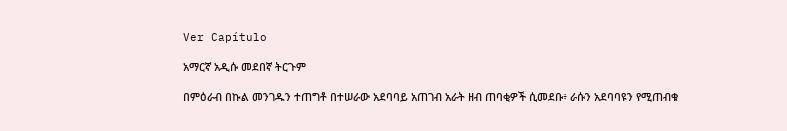Ver Capítulo

አማርኛ አዲሱ መደበኛ ትርጉም

በምዕራብ በኩል መንገዱን ተጠግቶ በተሠራው አደባባይ አጠገብ አራት ዘብ ጠባቂዎች ሲመደቡ፥ ራሱን አደባባዩን የሚጠብቁ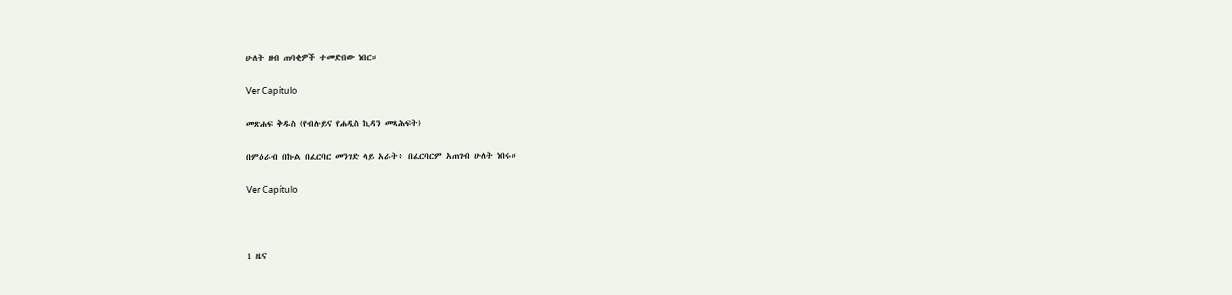ሁለት ዘብ ጠባቂዎች ተመድበው ነበር።

Ver Capítulo

መጽሐፍ ቅዱስ (የብሉይና የሐዲስ ኪዳን መጻሕፍት)

በምዕራብ በኩል በፈርባር መንገድ ላይ አራት፥ በፈርባርም አጠገብ ሁለት ነበሩ።

Ver Capítulo



1 ዜና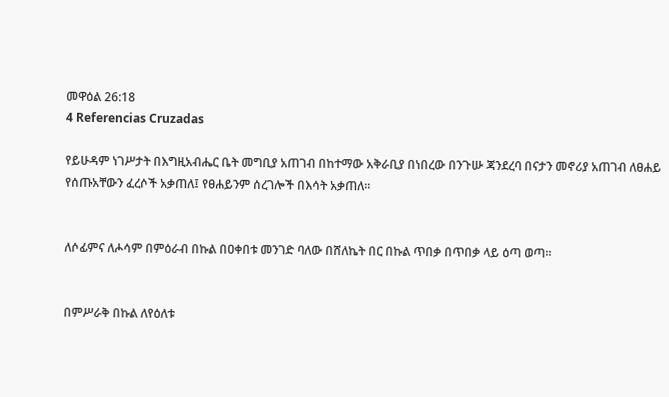መዋዕል 26:18
4 Referencias Cruzadas

የይሁዳም ነገሥታት በእግዚአብሔር ቤት መግቢያ አጠገብ በከተማው አቅራቢያ በነበረው በንጉሡ ጃንደረባ በናታን መኖሪያ አጠገብ ለፀሐይ የሰጡአቸውን ፈረሶች አቃጠለ፤ የፀሐይንም ሰረገሎች በእሳት አቃጠለ።


ለሶፊምና ለሖሳም በምዕራብ በኩል በዐቀበቱ መንገድ ባለው በሸለኬት በር በኩል ጥበቃ በጥበቃ ላይ ዕጣ ወጣ።


በምሥራቅ በኩል ለየዕለቱ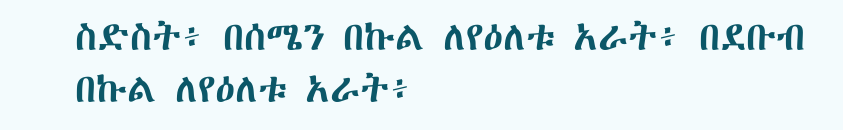ስድስት፥ በሰሜን በኩል ለየዕለቱ አራት፥ በደቡብ በኩል ለየዕለቱ አራት፥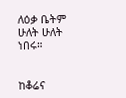ለዕቃ ቤትም ሁለት ሁለት ነበሩ።


ከቆሬና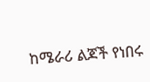ከሜራሪ ልጆች የነበሩ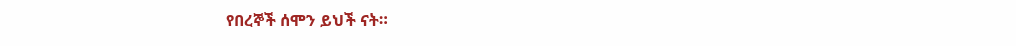የበረኞች ሰሞን ይህች ናት።